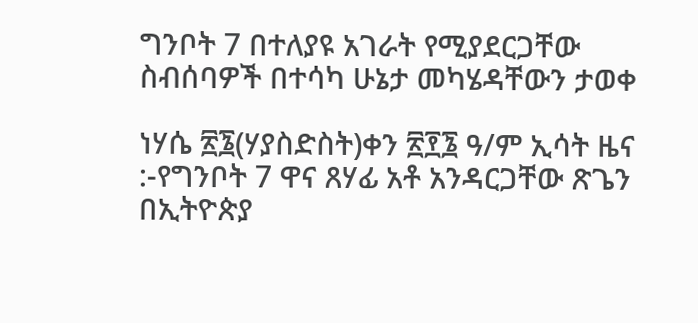ግንቦት 7 በተለያዩ አገራት የሚያደርጋቸው ስብሰባዎች በተሳካ ሁኔታ መካሄዳቸውን ታወቀ

ነሃሴ ፳፮(ሃያስድስት)ቀን ፳፻፮ ዓ/ም ኢሳት ዜና :-የግንቦት 7 ዋና ጸሃፊ አቶ አንዳርጋቸው ጽጌን በኢትዮጵያ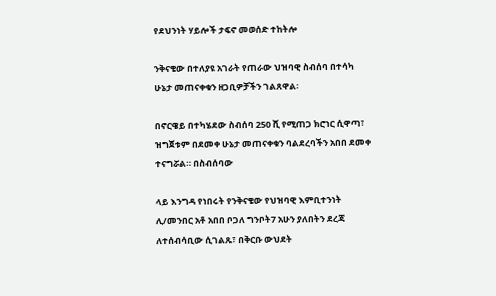የደህንነት ሃይሎች ታፍኖ መወሰድ ተከትሎ

ንቅናቄው በተለያዩ አገራት የጠራው ህዝባዊ ስብሰባ በተሳካ ሁኔታ መጠናቀቁን ዘጋቢዎቻችን ገልጸዋል፡

በኖርዌይ በተካሄደው ስብሰባ 250 ሺ የሚጠጋ ክሮነር ሲዋጣ፣ ዝግጀቱም በደመቀ ሁኔታ መጠናቀቁን ባልደረባችን አበበ ደመቀ ተናግሯል። በስብሰባው

ላይ እንግዳ የነበሩት የንቅናቄው የህዝባዊ እምቢተንነት ሊ/መንበር አቶ አበበ ቦጋለ ግንቦት7 አሁን ያለበትን ደረጃ ለተሰብሳቢው ሲገልጹ፣ በቅርቡ ውህደት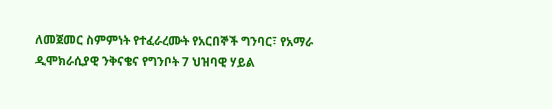ለመጀመር ስምምነት የተፈራረሙት የአርበኞች ግንባር፣ የአማራ ዲሞክራሲያዊ ንቅናቄና የግንቦት 7 ህዝባዊ ሃይል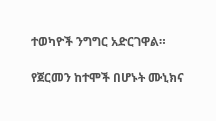ተወካዮች ንግግር አድርገዋል።

የጀርመን ከተሞች በሆኑት ሙኒክና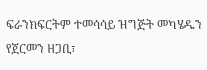ፍራንክፍርትም ተመሳሳይ ዝግጅት መካሄዱን የጀርመን ዘጋቢ፣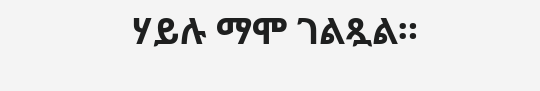ሃይሉ ማሞ ገልጿል።